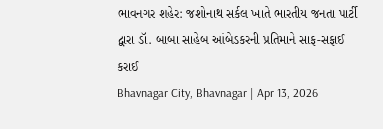ભાવનગર શહેર: જશોનાથ સર્કલ ખાતે ભારતીય જનતા પાર્ટી દ્વારા ડૉ. બાબા સાહેબ આંબેડકરની પ્રતિમાને સાફ-સફાઈ કરાઈ
Bhavnagar City, Bhavnagar | Apr 13, 2026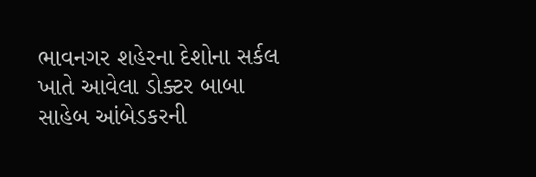ભાવનગર શહેરના દેશોના સર્કલ ખાતે આવેલા ડોક્ટર બાબા સાહેબ આંબેડકરની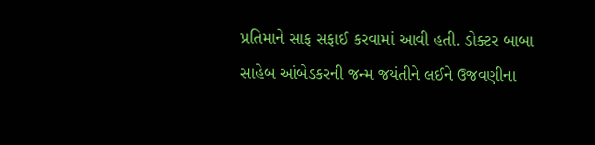પ્રતિમાને સાફ સફાઈ કરવામાં આવી હતી. ડોક્ટર બાબા સાહેબ આંબેડકરની જન્મ જયંતીને લઈને ઉજવણીના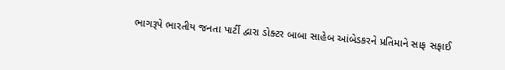ભાગરૂપે ભારતીય જનતા પાર્ટી દ્વારા ડોક્ટર બાબા સાહેબ આંબેડકરને પ્રતિમાને સાફ સફાઈ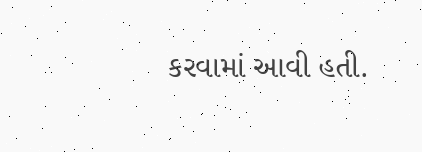કરવામાં આવી હતી.